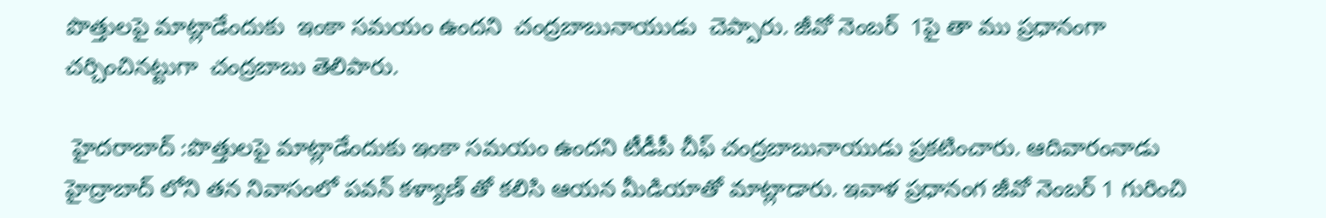పొత్తులపై మాట్లాడేందుకు  ఇంకా సమయం ఉందని  చంద్రబాబునాయుడు  చెప్పారు. జీవో నెంబర్  1పై తా ము ప్రధానంగా చర్చించినట్టుగా  చంద్రబాబు తెలిపారు.

 హైదరాబాద్ :పొత్తులపై మాట్లాడేందుకు ఇంకా సమయం ఉందని టీడీపీ చీఫ్ చంద్రబాబునాయుడు ప్రకటించారు. ఆదివారంనాడు హైద్రాబాద్ లోని తన నివాసంలో పవన్ కళ్యాణ్ తో కలిసి ఆయన మీడియాతో మాట్లాడారు. ఇవాళ ప్రధానంగ జీవో నెంబర్ 1 గురించి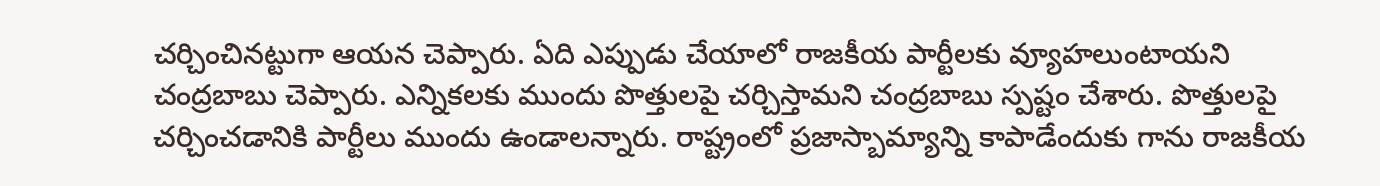చర్చించినట్టుగా ఆయన చెప్పారు. ఏది ఎప్పుడు చేయాలో రాజకీయ పార్టీలకు వ్యూహలుంటాయని చంద్రబాబు చెప్పారు. ఎన్నికలకు ముందు పొత్తులపై చర్చిస్తామని చంద్రబాబు స్పష్టం చేశారు. పొత్తులపై చర్చించడానికి పార్టీలు ముందు ఉండాలన్నారు. రాష్ట్రంలో ప్రజాస్బామ్యాన్ని కాపాడేందుకు గాను రాజకీయ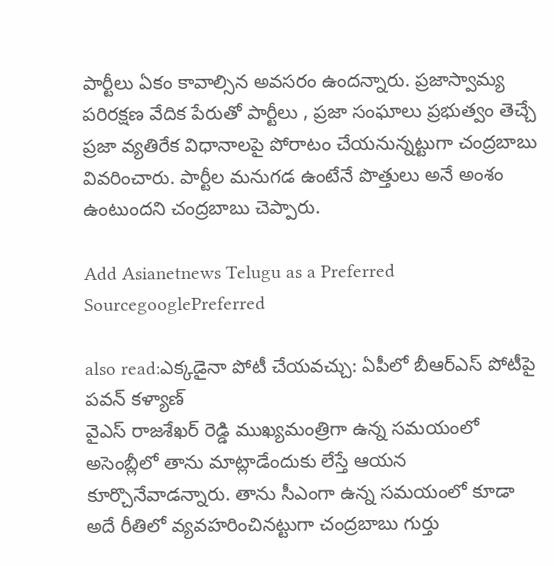పార్టీలు ఏకం కావాల్సిన అవసరం ఉందన్నారు. ప్రజాస్వామ్య పరిరక్షణ వేదిక పేరుతో పార్టీలు , ప్రజా సంఘాలు ప్రభుత్వం తెచ్చే ప్రజా వ్యతిరేక విధానాలపై పోరాటం చేయనున్నట్టుగా చంద్రబాబు వివరించారు. పార్టీల మనుగడ ఉంటేనే పొత్తులు అనే అంశం ఉంటుందని చంద్రబాబు చెప్పారు.

Add Asianetnews Telugu as a Preferred SourcegooglePreferred

also read:ఎక్కడైనా పోటీ చేయవచ్చు: ఏపీలో బీఆర్ఎస్ పోటీపై పవన్ కళ్యాణ్
వైఎస్ రాజశేఖర్ రెడ్డి ముఖ్యమంత్రిగా ఉన్న సమయంలో అసెంబ్లీలో తాను మాట్లాడేందుకు లేస్తే ఆయన కూర్చొనేవాడన్నారు. తాను సీఎంగా ఉన్న సమయంలో కూడా అదే రీతిలో వ్యవహరించినట్టుగా చంద్రబాబు గుర్తు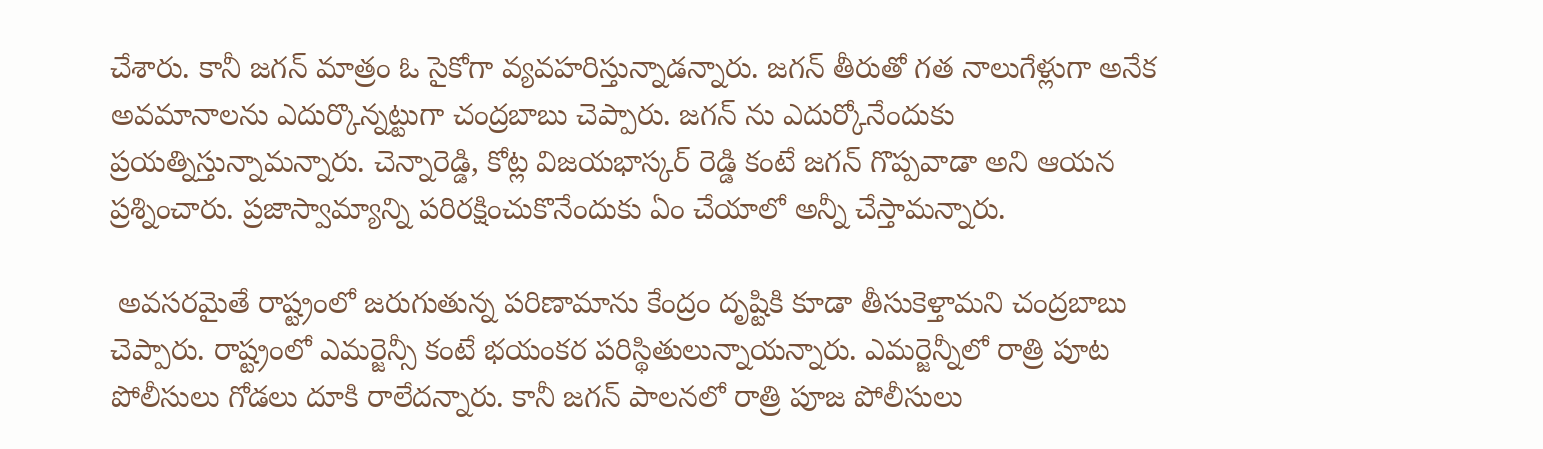చేశారు. కానీ జగన్ మాత్రం ఓ సైకోగా వ్యవహరిస్తున్నాడన్నారు. జగన్ తీరుతో గత నాలుగేళ్లుగా అనేక అవమానాలను ఎదుర్కొన్నట్టుగా చంద్రబాబు చెప్పారు. జగన్ ను ఎదుర్కోనేందుకు ప్రయత్నిస్తున్నామన్నారు. చెన్నారెడ్డి, కోట్ల విజయభాస్కర్ రెడ్డి కంటే జగన్ గొప్పవాడా అని ఆయన ప్రశ్నించారు. ప్రజాస్వామ్యాన్ని పరిరక్షించుకొనేందుకు ఏం చేయాలో అన్నీ చేస్తామన్నారు.

 అవసరమైతే రాష్ట్రంలో జరుగుతున్న పరిణామాను కేంద్రం దృష్టికి కూడా తీసుకెళ్తామని చంద్రబాబు చెప్పారు. రాష్ట్రంలో ఎమర్జెన్సీ కంటే భయంకర పరిస్థితులున్నాయన్నారు. ఎమర్జెన్నీలో రాత్రి పూట పోలీసులు గోడలు దూకి రాలేదన్నారు. కానీ జగన్ పాలనలో రాత్రి పూజ పోలీసులు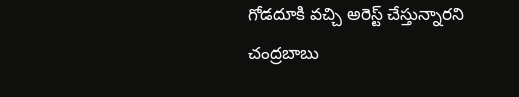గోడదూకి వచ్చి అరెస్ట్ చేస్తున్నారని చంద్రబాబు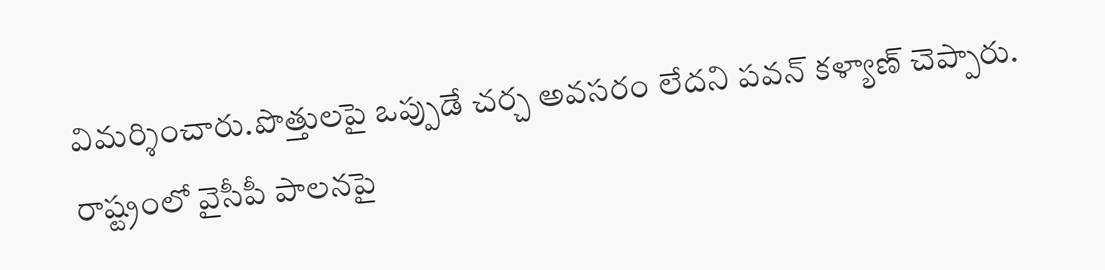విమర్శించారు.పొత్తులపై ఒప్పుడే చర్చ అవసరం లేదని పవన్ కళ్యాణ్ చెప్పారు. రాష్ట్రంలో వైసీపీ పాలనపై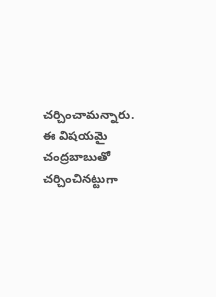చర్చించామన్నారు. ఈ విషయమై చంద్రబాబుతో చర్చించినట్టుగా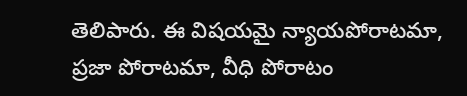తెలిపారు. ఈ విషయమై న్యాయపోరాటమా, ప్రజా పోరాటమా, వీధి పోరాటం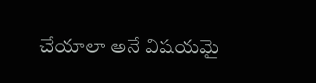చేయాలా అనే విషయమై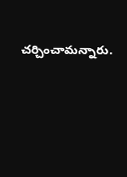చర్చించామన్నారు.